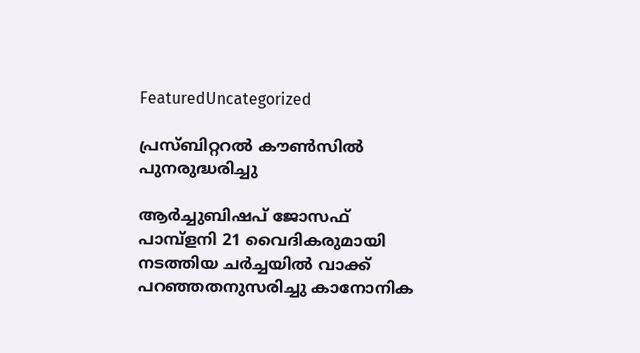FeaturedUncategorized

പ്രസ്ബിറ്ററൽ കൗൺസിൽ പുനരുദ്ധരിച്ചു

ആർച്ചുബിഷപ് ജോസഫ് പാമ്പ്‌ളനി 21 വൈദികരുമായി നടത്തിയ ചർച്ചയിൽ വാക്ക് പറഞ്ഞതനുസരിച്ചു കാനോനിക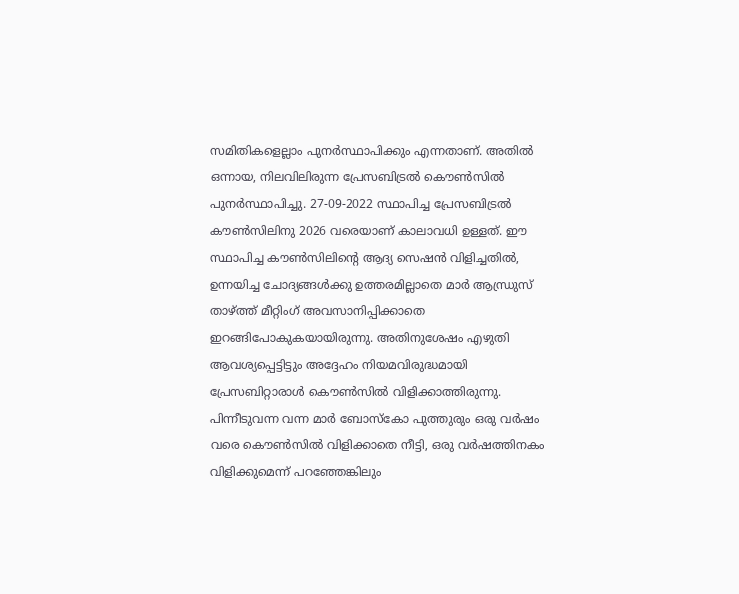സമിതികളെല്ലാം പുനർസ്ഥാപിക്കും എന്നതാണ്. അതിൽ ഒന്നായ, നിലവിലിരുന്ന പ്രേസബിട്രൽ കൌൺസിൽ പുനർസ്ഥാപിച്ചു. 27-09-2022 സ്ഥാപിച്ച പ്രേസബിട്രൽ കൗൺസിലിനു 2026 വരെയാണ് കാലാവധി ഉള്ളത്. ഈ സ്ഥാപിച്ച കൗൺസിലിന്റെ ആദ്യ സെഷൻ വിളിച്ചതിൽ, ഉന്നയിച്ച ചോദ്യങ്ങൾക്കു ഉത്തരമില്ലാതെ മാർ ആന്ധ്രുസ് താഴ്ത്ത് മീറ്റിംഗ് അവസാനിപ്പിക്കാതെ ഇറങ്ങിപോകുകയായിരുന്നു. അതിനുശേഷം എഴുതി ആവശ്യപ്പെട്ടിട്ടും അദ്ദേഹം നിയമവിരുദ്ധമായി പ്രേസബിറ്റാരാൾ കൌൺസിൽ വിളിക്കാത്തിരുന്നു. പിന്നീടുവന്ന വന്ന മാർ ബോസ്കോ പുത്തുരും ഒരു വർഷം വരെ കൌൺസിൽ വിളിക്കാതെ നീട്ടി, ഒരു വർഷത്തിനകം വിളിക്കുമെന്ന് പറഞ്ഞേങ്കിലും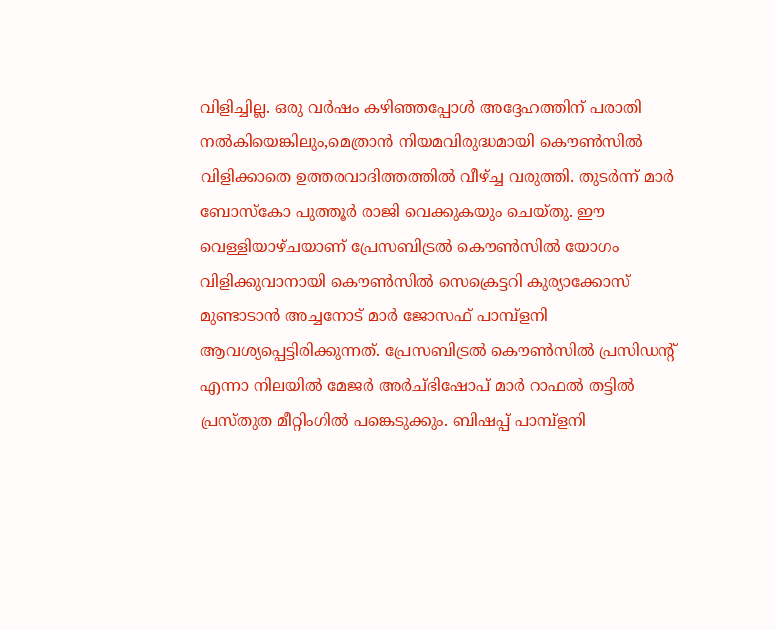വിളിച്ചില്ല. ഒരു വർഷം കഴിഞ്ഞപ്പോൾ അദ്ദേഹത്തിന് പരാതി നൽകിയെങ്കിലും,മെത്രാൻ നിയമവിരുദ്ധമായി കൌൺസിൽ വിളിക്കാതെ ഉത്തരവാദിത്തത്തിൽ വീഴ്ച്ച വരുത്തി. തുടർന്ന് മാർ ബോസ്കോ പുത്തൂർ രാജി വെക്കുകയും ചെയ്തു. ഈ വെള്ളിയാഴ്ചയാണ് പ്രേസബിട്രൽ കൌൺസിൽ യോഗം വിളിക്കുവാനായി കൌൺസിൽ സെക്രെട്ടറി കുര്യാക്കോസ് മുണ്ടാടാൻ അച്ചനോട് മാർ ജോസഫ് പാമ്പ്ളനി ആവശ്യപ്പെട്ടിരിക്കുന്നത്. പ്രേസബിട്രൽ കൌൺസിൽ പ്രസിഡന്റ്‌ എന്നാ നിലയിൽ മേജർ അർച്ഭിഷോപ് മാർ റാഫൽ തട്ടിൽ പ്രസ്തുത മീറ്റിംഗിൽ പങ്കെടുക്കും. ബിഷപ്പ് പാമ്പ്ളനി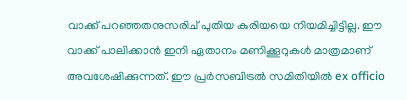വാക്ക് പറഞ്ഞതനുസരിച് പുതിയ കുരിയയെ നിയമിച്ചിട്ടില്ല. ഈ വാക്ക് പാലിക്കാൻ ഇനി ഏതാനം മണിക്കൂറുകൾ മാത്രമാണ് അവശേഷിക്കുന്നത്. ഈ പ്രർസബിട്രൽ സമിതിയിൽ ex officio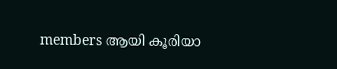members ആയി കൂരിയാ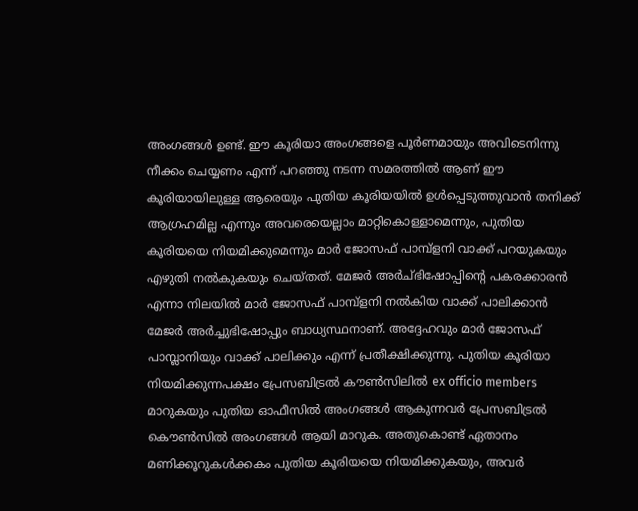അംഗങ്ങൾ ഉണ്ട്. ഈ കൂരിയാ അംഗങ്ങളെ പൂർണമായും അവിടെനിന്നു നീക്കം ചെയ്യണം എന്ന് പറഞ്ഞു നടന്ന സമരത്തിൽ ആണ്‌ ഈ കൂരിയായിലുള്ള ആരെയും പുതിയ കൂരിയയിൽ ഉൾപ്പെടുത്തുവാൻ തനിക്ക് ആഗ്രഹമില്ല എന്നും അവരെയെല്ലാം മാറ്റികൊള്ളാമെന്നും, പുതിയ കൂരിയയെ നിയമിക്കുമെന്നും മാർ ജോസഫ് പാമ്പ്ളനി വാക്ക് പറയുകയും എഴുതി നൽകുകയും ചെയ്തത്. മേജർ അർച്ഭിഷോപ്പിന്റെ പകരക്കാരൻ എന്നാ നിലയിൽ മാർ ജോസഫ് പാമ്പ്ളനി നൽകിയ വാക്ക് പാലിക്കാൻ മേജർ അർച്ചുഭിഷോപ്പും ബാധ്യസ്ഥനാണ്. അദ്ദേഹവും മാർ ജോസഫ് പാമ്പ്ലാനിയും വാക്ക് പാലിക്കും എന്ന് പ്രതീക്ഷിക്കുന്നു. പുതിയ കൂരിയാ നിയമിക്കുന്നപക്ഷം പ്രേസബിട്രൽ കൗൺസിലിൽ ex officio members മാറുകയും പുതിയ ഓഫീസിൽ അംഗങ്ങൾ ആകുന്നവർ പ്രേസബിട്രൽ കൌൺസിൽ അംഗങ്ങൾ ആയി മാറുക. അതുകൊണ്ട് ഏതാനം മണിക്കൂറുകൾക്കകം പുതിയ കൂരിയയെ നിയമിക്കുകയും, അവർ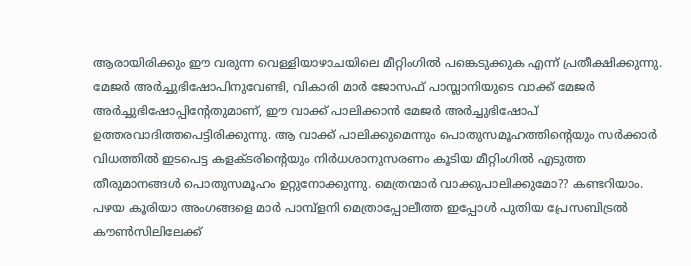ആരായിരിക്കും ഈ വരുന്ന വെള്ളിയാഴാചയിലെ മീറ്റിംഗിൽ പങ്കെടുക്കുക എന്ന് പ്രതീക്ഷിക്കുന്നു. മേജർ അർച്ചുഭിഷോപിനുവേണ്ടി, വികാരി മാർ ജോസഫ് പാമ്പ്ലാനിയുടെ വാക്ക് മേജർ അർച്ചുഭിഷോപ്പിന്റേതുമാണ്, ഈ വാക്ക് പാലിക്കാൻ മേജർ അർച്ചുഭിഷോപ് ഉത്തരവാദിത്തപെട്ടിരിക്കുന്നു. ആ വാക്ക് പാലിക്കുമെന്നും പൊതുസമൂഹത്തിന്റെയും സർക്കാർ വിധത്തിൽ ഇടപെട്ട കളക്ടരിന്റെയും നിർധശാനുസരണം കൂടിയ മീറ്റിംഗിൽ എടുത്ത തീരുമാനങ്ങൾ പൊതുസമൂഹം ഉറ്റുനോക്കുന്നു. മെത്രന്മാർ വാക്കുപാലിക്കുമോ?? കണ്ടറിയാം.
പഴയ കൂരിയാ അംഗങ്ങളെ മാർ പാമ്പ്ളനി മെത്രാപ്പോലീത്ത ഇപ്പോൾ പുതിയ പ്രേസബിട്രൽ കൗൺസിലിലേക്ക്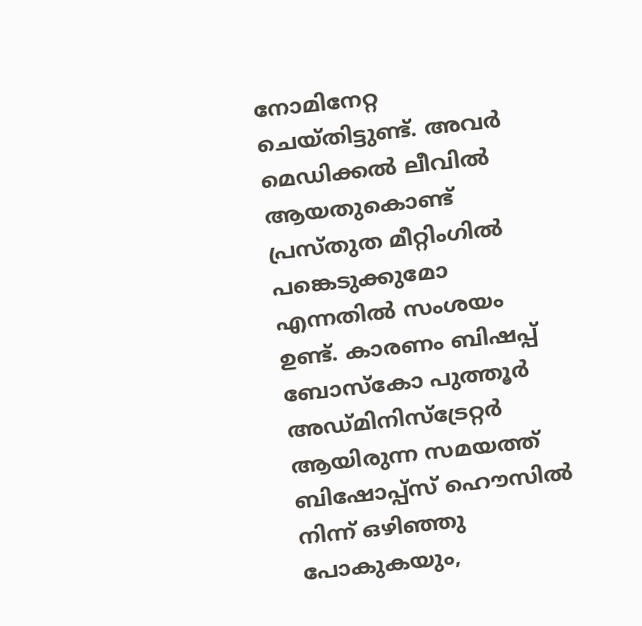നോമിനേറ്റ ചെയ്തിട്ടുണ്ട്. അവർ മെഡിക്കൽ ലീവിൽ ആയതുകൊണ്ട് പ്രസ്തുത മീറ്റിംഗിൽ പങ്കെടുക്കുമോ എന്നതിൽ സംശയം ഉണ്ട്. കാരണം ബിഷപ്പ് ബോസ്കോ പുത്തൂർ അഡ്മിനിസ്ട്രേറ്റർ ആയിരുന്ന സമയത്ത് ബിഷോപ്പ്സ് ഹൌസിൽ നിന്ന് ഒഴിഞ്ഞു പോകുകയും,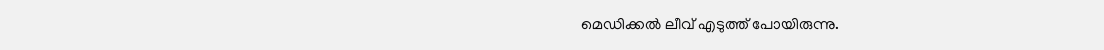മെഡിക്കൽ ലീവ് എടുത്ത് പോയിരുന്നു.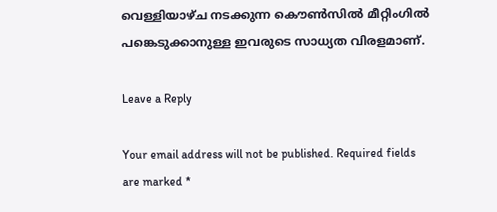വെള്ളിയാഴ്ച നടക്കുന്ന കൌൺസിൽ മീറ്റിംഗിൽ പങ്കെടുക്കാനുള്ള ഇവരുടെ സാധ്യത വിരളമാണ്.

Leave a Reply

Your email address will not be published. Required fields are marked *